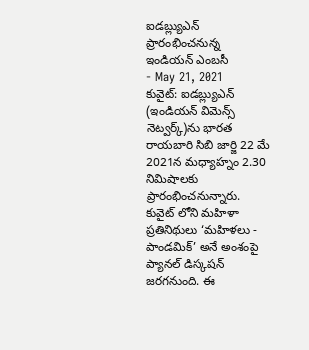ఐడబ్ల్యుఎన్ ప్రారంభించనున్న ఇండియన్ ఎంబసీ
- May 21, 2021
కువైట్: ఐడబ్ల్యుఎన్ (ఇండియన్ విమెన్స్ నెట్వర్క్)ను భారత రాయబారి సిబి జార్జి 22 మే 2021న మధ్యాహ్నం 2.30 నిమిషాలకు ప్రారంభించనున్నారు. కువైట్ లోని మహిళా ప్రతినిథులు ‘మహిళలు - పాండమిక్’ అనే అంశంపై ప్యానల్ డిస్కషన్ జరగనుంది. ఈ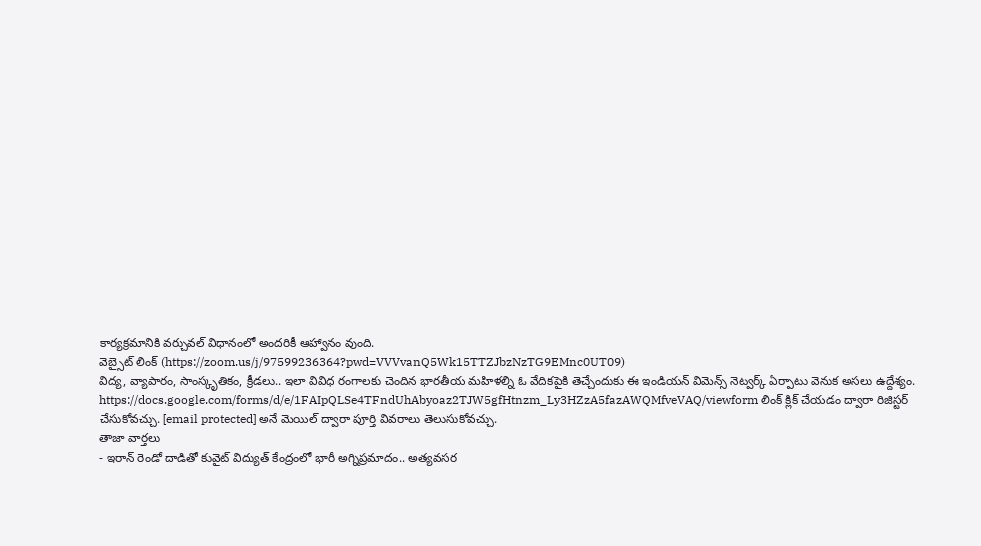కార్యక్రమానికి వర్చువల్ విధానంలో అందరికీ ఆహ్వానం వుంది.
వెబ్సైట్ లింక్ (https://zoom.us/j/97599236364?pwd=VVVvanQ5Wk15TTZJbzNzTG9EMnc0UT09)
విద్య, వ్యాపారం, సాంస్కృతికం, క్రీడలు.. ఇలా వివిధ రంగాలకు చెందిన భారతీయ మహిళల్ని ఓ వేదికపైకి తెచ్చేందుకు ఈ ఇండియన్ విమెన్స్ నెట్వర్క్ ఏర్పాటు వెనుక అసలు ఉద్దేశ్యం.
https://docs.google.com/forms/d/e/1FAIpQLSe4TFndUhAbyoaz2TJW5gfHtnzm_Ly3HZzA5fazAWQMfveVAQ/viewform లింక్ క్లిక్ చేయడం ద్వారా రిజిస్టర్ చేసుకోవచ్చు. [email protected] అనే మెయిల్ ద్వారా పూర్తి వివరాలు తెలుసుకోవచ్చు.
తాజా వార్తలు
- ఇరాన్ రెండో దాడితో కువైట్ విద్యుత్ కేంద్రంలో భారీ అగ్నిప్రమాదం.. అత్యవసర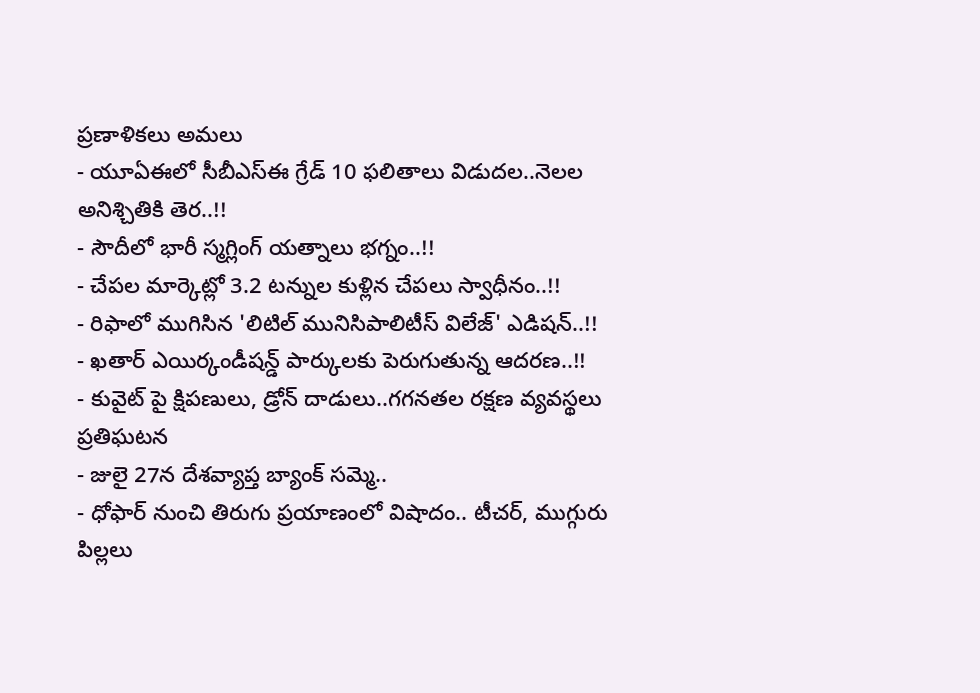ప్రణాళికలు అమలు
- యూఏఈలో సీబీఎస్ఈ గ్రేడ్ 10 ఫలితాలు విడుదల..నెలల అనిశ్చితికి తెర..!!
- సౌదీలో భారీ స్మగ్లింగ్ యత్నాలు భగ్నం..!!
- చేపల మార్కెట్లో 3.2 టన్నుల కుళ్లిన చేపలు స్వాధీనం..!!
- రిఫాలో ముగిసిన 'లిటిల్ మునిసిపాలిటీస్ విలేజ్' ఎడిషన్..!!
- ఖతార్ ఎయిర్కండీషన్డ్ పార్కులకు పెరుగుతున్న ఆదరణ..!!
- కువైట్ పై క్షిపణులు, డ్రోన్ దాడులు..గగనతల రక్షణ వ్యవస్థలు ప్రతిఘటన
- జులై 27న దేశవ్యాప్త బ్యాంక్ సమ్మె..
- ధోఫార్ నుంచి తిరుగు ప్రయాణంలో విషాదం.. టీచర్, ముగ్గురు పిల్లలు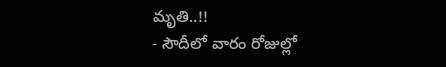మృతి..!!
- సౌదీలో వారం రోజుల్లో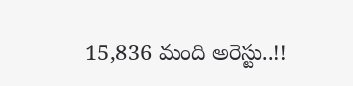15,836 మంది అరెస్టు..!!